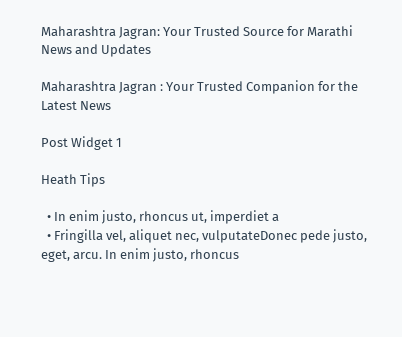Maharashtra Jagran: Your Trusted Source for Marathi News and Updates

Maharashtra Jagran : Your Trusted Companion for the Latest News

Post Widget 1

Heath Tips

  • In enim justo, rhoncus ut, imperdiet a
  • Fringilla vel, aliquet nec, vulputateDonec pede justo,  eget, arcu. In enim justo, rhoncus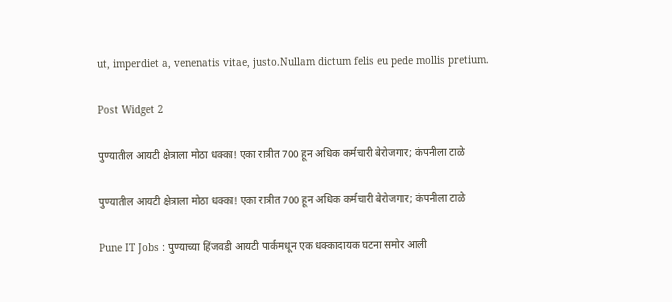ut, imperdiet a, venenatis vitae, justo.Nullam dictum felis eu pede mollis pretium.

Post Widget 2

पुण्यातील आयटी क्षेत्राला मोठा धक्का! एका रात्रीत 700 हून अधिक कर्मचारी बेरोजगार; कंपनीला टाळे

पुण्यातील आयटी क्षेत्राला मोठा धक्का! एका रात्रीत 700 हून अधिक कर्मचारी बेरोजगार; कंपनीला टाळे

Pune IT Jobs : पुण्याच्या हिंजवडी आयटी पार्कमधून एक धक्कादायक घटना समोर आली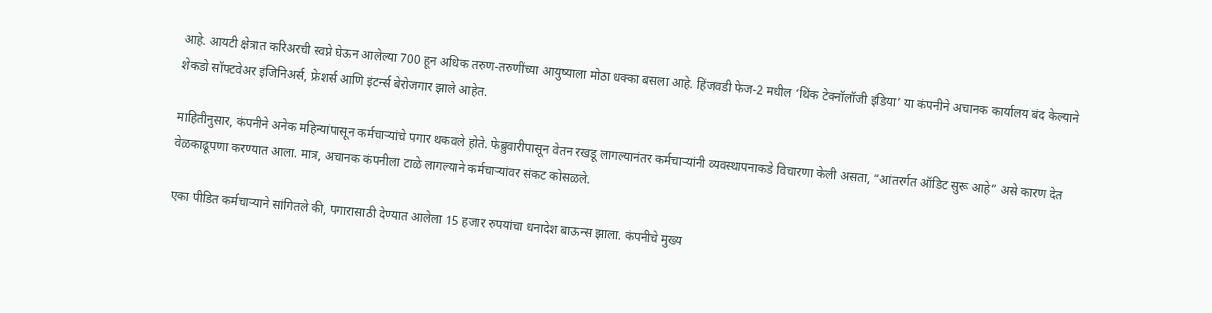आहे. आयटी क्षेत्रात करिअरची स्वप्ने घेऊन आलेल्या 700 हून अधिक तरुण-तरुणींच्या आयुष्याला मोठा धक्का बसला आहे. हिंजवडी फेज-2 मधील ‘थिंक टेक्नॉलॉजी इंडिया’ या कंपनीने अचानक कार्यालय बंद केल्याने शेकडो सॉफ्टवेअर इंजिनिअर्स, फ्रेशर्स आणि इंटर्न्स बेरोजगार झाले आहेत.

माहितीनुसार, कंपनीने अनेक महिन्यांपासून कर्मचाऱ्यांचे पगार थकवले होते. फेब्रुवारीपासून वेतन रखडू लागल्यानंतर कर्मचाऱ्यांनी व्यवस्थापनाकडे विचारणा केली असता, “आंतरर्गत ऑडिट सुरू आहे” असे कारण देत वेळकाढूपणा करण्यात आला. मात्र, अचानक कंपनीला टाळे लागल्याने कर्मचाऱ्यांवर संकट कोसळले.

एका पीडित कर्मचाऱ्याने सांगितले की, पगारासाठी देण्यात आलेला 15 हजार रुपयांचा धनादेश बाऊन्स झाला. कंपनीचे मुख्य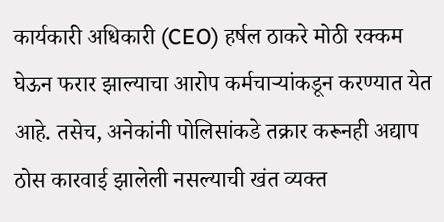कार्यकारी अधिकारी (CEO) हर्षल ठाकरे मोठी रक्कम घेऊन फरार झाल्याचा आरोप कर्मचाऱ्यांकडून करण्यात येत आहे. तसेच, अनेकांनी पोलिसांकडे तक्रार करूनही अद्याप ठोस कारवाई झालेली नसल्याची खंत व्यक्त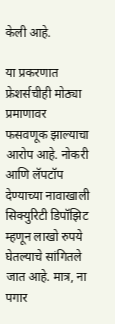केली आहे.

या प्रकरणात फ्रेशर्सचीही मोठ्या प्रमाणावर फसवणूक झाल्याचा आरोप आहे. नोकरी आणि लॅपटॉप देण्याच्या नावाखाली सिक्युरिटी डिपॉझिट म्हणून लाखो रुपये घेतल्याचे सांगितले जात आहे. मात्र, ना पगार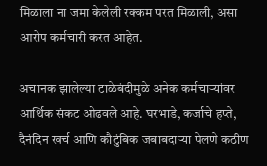मिळाला ना जमा केलेली रक्कम परत मिळाली, असा आरोप कर्मचारी करत आहेत.

अचानक झालेल्या टाळेबंदीमुळे अनेक कर्मचाऱ्यांवर आर्थिक संकट ओढवले आहे. घरभाडे, कर्जाचे हप्ते, दैनंदिन खर्च आणि कौटुंबिक जबाबदाऱ्या पेलणे कठीण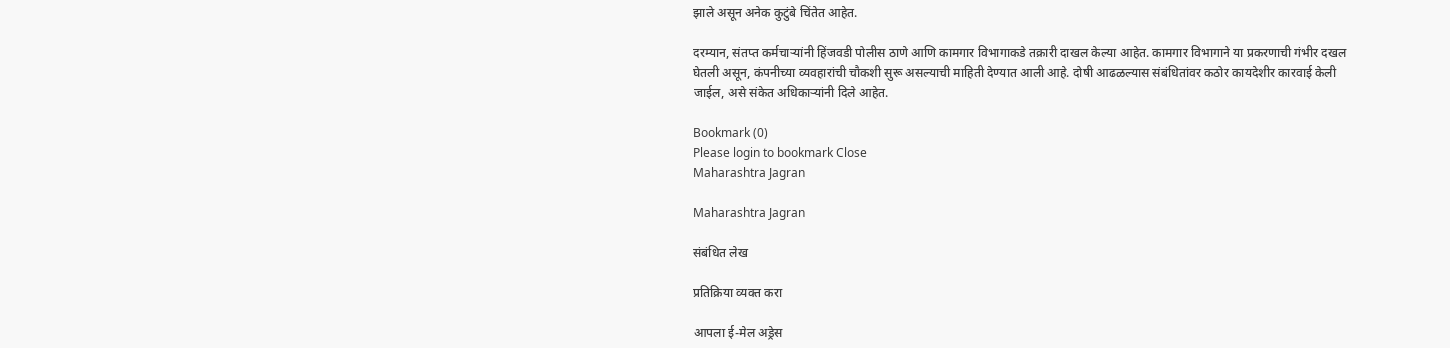झाले असून अनेक कुटुंबे चिंतेत आहेत.

दरम्यान, संतप्त कर्मचाऱ्यांनी हिंजवडी पोलीस ठाणे आणि कामगार विभागाकडे तक्रारी दाखल केल्या आहेत. कामगार विभागाने या प्रकरणाची गंभीर दखल घेतली असून, कंपनीच्या व्यवहारांची चौकशी सुरू असल्याची माहिती देण्यात आली आहे. दोषी आढळल्यास संबंधितांवर कठोर कायदेशीर कारवाई केली जाईल, असे संकेत अधिकाऱ्यांनी दिले आहेत.

Bookmark (0)
Please login to bookmark Close
Maharashtra Jagran

Maharashtra Jagran

संबंधित लेख

प्रतिक्रिया व्यक्त करा

आपला ई-मेल अड्रेस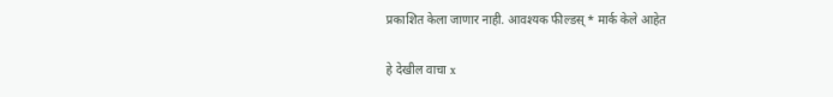प्रकाशित केला जाणार नाही. आवश्यक फील्डस् * मार्क केले आहेत

हे देखील वाचा x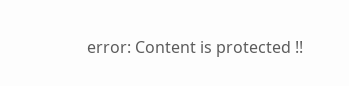error: Content is protected !!